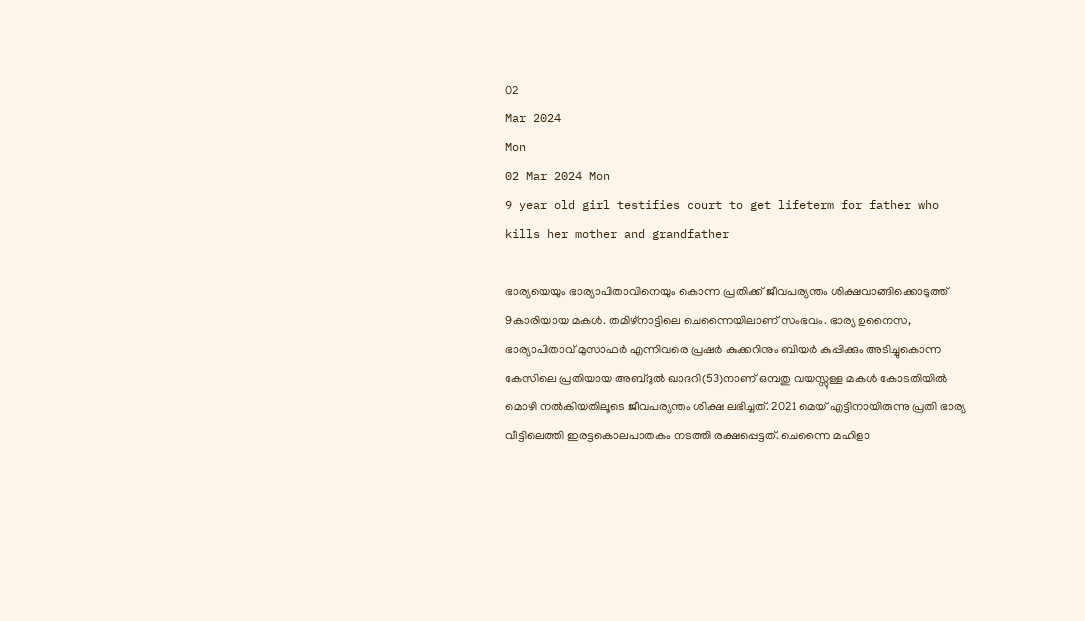02
Mar 2024
Mon
02 Mar 2024 Mon
9 year old girl testifies court to get lifeterm for father who kills her mother and grandfather

ഭാര്യയെയും ഭാര്യാപിതാവിനെയും കൊന്ന പ്രതിക്ക് ജീവപര്യന്തം ശിക്ഷവാങ്ങിക്കൊടുത്ത് 9കാരിയായ മകള്‍. തമിഴ്‌നാട്ടിലെ ചെന്നൈയിലാണ് സംഭവം. ഭാര്യ ഉനൈസ, ഭാര്യാപിതാവ് മുസാഫര്‍ എന്നിവരെ പ്രഷര്‍ കുക്കറിനും ബിയര്‍ കുപ്പിക്കും അടിച്ചുകൊന്ന കേസിലെ പ്രതിയായ അബ്ദുല്‍ ഖാദറി(53)നാണ് ഒമ്പതു വയസ്സുള്ള മകള്‍ കോടതിയില്‍ മൊഴി നല്‍കിയതിലൂടെ ജീവപര്യന്തം ശിക്ഷ ലഭിച്ചത്. 2021 മെയ് എട്ടിനായിരുന്നു പ്രതി ഭാര്യ വീട്ടിലെത്തി ഇരട്ടകൊലപാതകം നടത്തി രക്ഷപ്പെട്ടത്. ചെന്നൈ മഹിളാ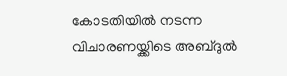കോടതിയില്‍ നടന്ന വിചാരണയ്ക്കിടെ അബ്ദുല്‍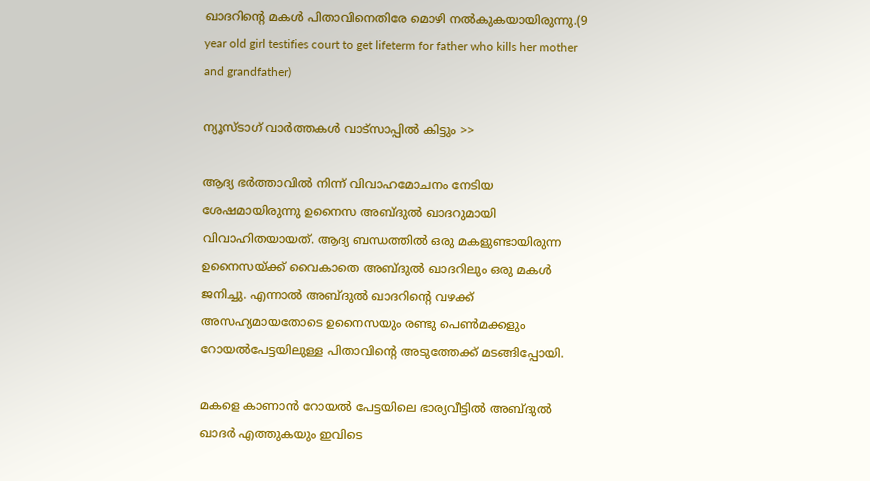ഖാദറിന്റെ മകള്‍ പിതാവിനെതിരേ മൊഴി നല്‍കുകയായിരുന്നു.(9 year old girl testifies court to get lifeterm for father who kills her mother and grandfather)

ന്യൂസ്ടാഗ് വാര്‍ത്തകള്‍ വാട്‌സാപ്പില്‍ കിട്ടും >>

ആദ്യ ഭര്‍ത്താവില്‍ നിന്ന് വിവാഹമോചനം നേടിയ ശേഷമായിരുന്നു ഉനൈസ അബ്ദുല്‍ ഖാദറുമായി വിവാഹിതയായത്. ആദ്യ ബന്ധത്തില്‍ ഒരു മകളുണ്ടായിരുന്ന ഉനൈസയ്ക്ക് വൈകാതെ അബ്ദുല്‍ ഖാദറിലും ഒരു മകള്‍ ജനിച്ചു. എന്നാല്‍ അബ്ദുല്‍ ഖാദറിന്റെ വഴക്ക് അസഹ്യമായതോടെ ഉനൈസയും രണ്ടു പെണ്‍മക്കളും റോയല്‍പേട്ടയിലുള്ള പിതാവിന്റെ അടുത്തേക്ക് മടങ്ങിപ്പോയി.

മകളെ കാണാന്‍ റോയല്‍ പേട്ടയിലെ ഭാര്യവീട്ടില്‍ അബ്ദുല്‍ ഖാദര്‍ എത്തുകയും ഇവിടെ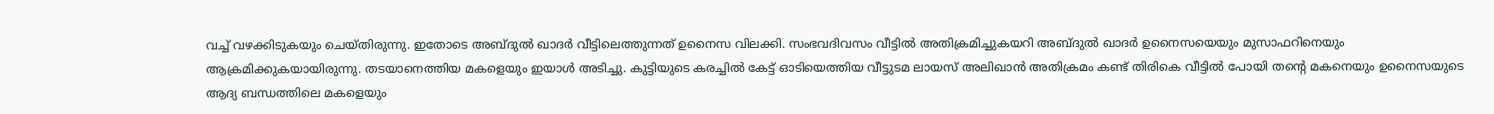വച്ച് വഴക്കിടുകയും ചെയ്തിരുന്നു. ഇതോടെ അബ്ദുല്‍ ഖാദര്‍ വീട്ടിലെത്തുന്നത് ഉനൈസ വിലക്കി. സംഭവദിവസം വീട്ടില്‍ അതിക്രമിച്ചുകയറി അബ്ദുല്‍ ഖാദര്‍ ഉനൈസയെയും മുസാഫറിനെയും ആക്രമിക്കുകയായിരുന്നു. തടയാനെത്തിയ മകളെയും ഇയാള്‍ അടിച്ചു. കുട്ടിയുടെ കരച്ചില്‍ കേട്ട് ഓടിയെത്തിയ വീട്ടുടമ ലായസ് അലിഖാന്‍ അതിക്രമം കണ്ട് തിരികെ വീട്ടില്‍ പോയി തന്റെ മകനെയും ഉനൈസയുടെ ആദ്യ ബന്ധത്തിലെ മകളെയും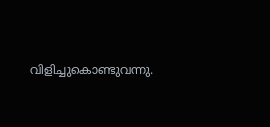വിളിച്ചുകൊണ്ടുവന്നു.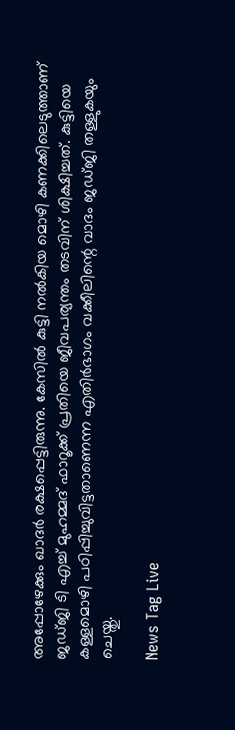അപ്പോഴേക്കും ഖാദര്‍ രക്ഷപ്പെട്ടിരുന്നു. കേസില്‍ കുട്ടി നല്‍കിയ മൊഴി കണക്കിലെടുത്താണ് ജഡ്ജി ടി എച്ച് മുഹമ്മദ് ഫാറൂക്ക് പ്രതിയെ ജീവപര്യന്തം തടവിന് ശിക്ഷിച്ചത്. കുട്ടിയെ കള്ളമൊഴി പഠിപ്പിച്ചുവിട്ടതാണെന്ന എതിര്‍ഭാഗം വക്കീലിന്റെ വാദം ജഡ്ജി തള്ളുകയും ചെയ്തു.

News Tag Live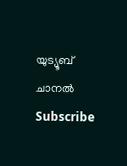യുട്യൂബ് ചാനല്‍ Subscribe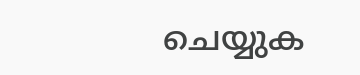ചെയ്യുക